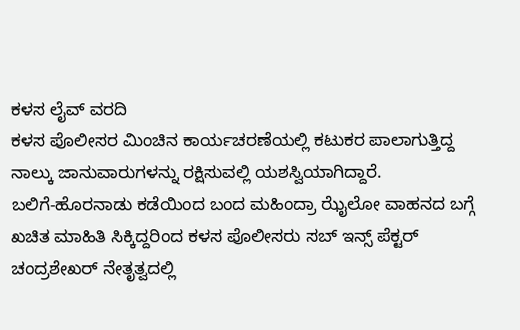ಕಳಸ ಲೈವ್ ವರದಿ
ಕಳಸ ಪೊಲೀಸರ ಮಿಂಚಿನ ಕಾರ್ಯಚರಣೆಯಲ್ಲಿ ಕಟುಕರ ಪಾಲಾಗುತ್ತಿದ್ದ ನಾಲ್ಕು ಜಾನುವಾರುಗಳನ್ನು ರಕ್ಷಿಸುವಲ್ಲಿ ಯಶಸ್ವಿಯಾಗಿದ್ದಾರೆ.
ಬಲಿಗೆ-ಹೊರನಾಡು ಕಡೆಯಿಂದ ಬಂದ ಮಹಿಂದ್ರಾ ಝೈಲೋ ವಾಹನದ ಬಗ್ಗೆ ಖಚಿತ ಮಾಹಿತಿ ಸಿಕ್ಕಿದ್ದರಿಂದ ಕಳಸ ಪೊಲೀಸರು ಸಬ್ ಇನ್ಸ್ ಪೆಕ್ಟರ್ ಚಂದ್ರಶೇಖರ್ ನೇತೃತ್ವದಲ್ಲಿ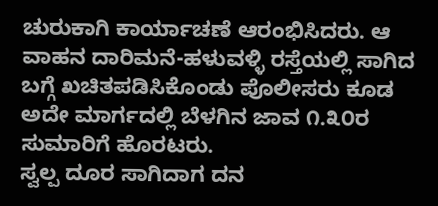ಚುರುಕಾಗಿ ಕಾರ್ಯಾಚಣೆ ಆರಂಭಿಸಿದರು. ಆ ವಾಹನ ದಾರಿಮನೆ-ಹಳುವಳ್ಳಿ ರಸ್ತೆಯಲ್ಲಿ ಸಾಗಿದ ಬಗ್ಗೆ ಖಚಿತಪಡಿಸಿಕೊಂಡು ಪೊಲೀಸರು ಕೂಡ ಅದೇ ಮಾರ್ಗದಲ್ಲಿ ಬೆಳಗಿನ ಜಾವ ೧.೩೦ರ ಸುಮಾರಿಗೆ ಹೊರಟರು.
ಸ್ವಲ್ಪ ದೂರ ಸಾಗಿದಾಗ ದನ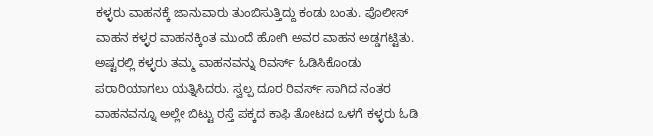ಕಳ್ಳರು ವಾಹನಕ್ಕೆ ಜಾನುವಾರು ತುಂಬಿಸುತ್ತಿದ್ದು ಕಂಡು ಬಂತು. ಪೊಲೀಸ್ ವಾಹನ ಕಳ್ಳರ ವಾಹನಕ್ಕಿಂತ ಮುಂದೆ ಹೋಗಿ ಅವರ ವಾಹನ ಅಡ್ಡಗಟ್ಟಿತು. ಅಷ್ಟರಲ್ಲಿ ಕಳ್ಳರು ತಮ್ಮ ವಾಹನವನ್ನು ರಿವರ್ಸ್ ಓಡಿಸಿಕೊಂಡು ಪರಾರಿಯಾಗಲು ಯತ್ನಿಸಿದರು. ಸ್ವಲ್ಪ ದೂರ ರಿವರ್ಸ್ ಸಾಗಿದ ನಂತರ ವಾಹನವನ್ನೂ ಅಲ್ಲೇ ಬಿಟ್ಟು ರಸ್ತೆ ಪಕ್ಕದ ಕಾಫಿ ತೋಟದ ಒಳಗೆ ಕಳ್ಳರು ಓಡಿ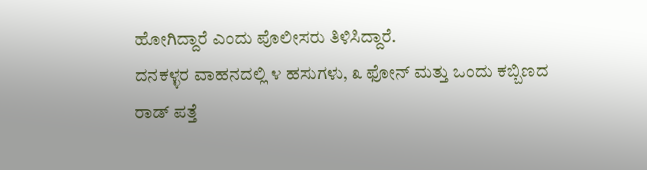ಹೋಗಿದ್ದಾರೆ ಎಂದು ಪೊಲೀಸರು ತಿಳಿಸಿದ್ದಾರೆ.
ದನಕಳ್ಳರ ವಾಹನದಲ್ಲಿ ೪ ಹಸುಗಳು, ೩ ಫೋನ್ ಮತ್ತು ಒಂದು ಕಬ್ಬಿಣದ ರಾಡ್ ಪತ್ತೆ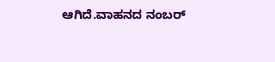ಆಗಿದೆ.ವಾಹನದ ನಂಬರ್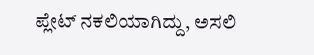ಪ್ಲೇಟ್ ನಕಲಿಯಾಗಿದ್ದು, ಅಸಲಿ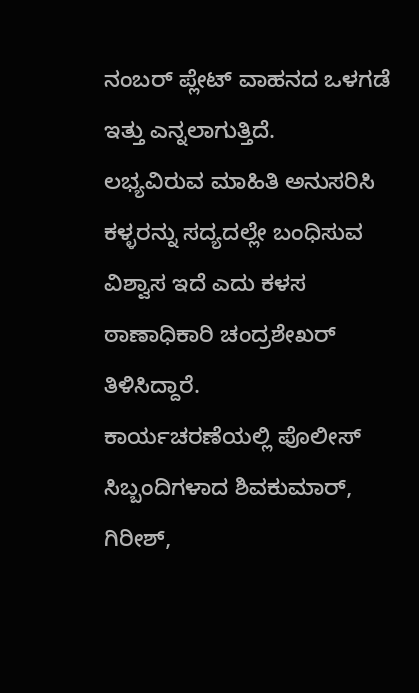ನಂಬರ್ ಪ್ಲೇಟ್ ವಾಹನದ ಒಳಗಡೆ ಇತ್ತು ಎನ್ನಲಾಗುತ್ತಿದೆ.
ಲಭ್ಯವಿರುವ ಮಾಹಿತಿ ಅನುಸರಿಸಿ ಕಳ್ಳರನ್ನು ಸದ್ಯದಲ್ಲೇ ಬಂಧಿಸುವ ವಿಶ್ವಾಸ ಇದೆ ಎದು ಕಳಸ ಠಾಣಾಧಿಕಾರಿ ಚಂದ್ರಶೇಖರ್ ತಿಳಿಸಿದ್ದಾರೆ.
ಕಾರ್ಯಚರಣೆಯಲ್ಲಿ ಪೊಲೀಸ್ ಸಿಬ್ಬಂದಿಗಳಾದ ಶಿವಕುಮಾರ್, ಗಿರೀಶ್,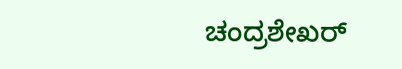ಚಂದ್ರಶೇಖರ್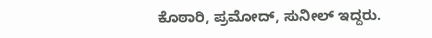ಕೊಠಾರಿ, ಪ್ರಮೋದ್, ಸುನೀಲ್ ಇದ್ದರು.